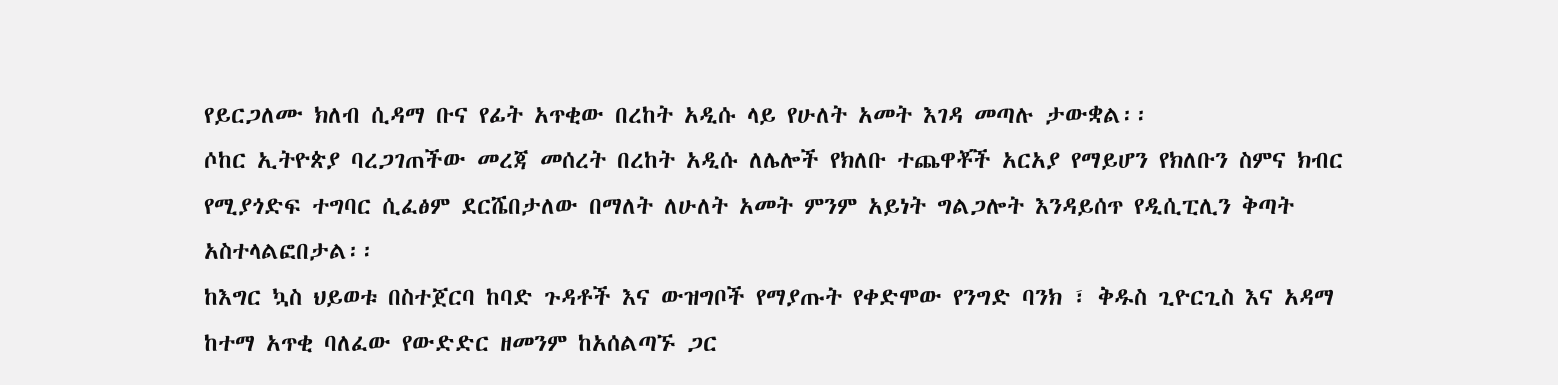የይርጋለሙ ክለብ ሲዳማ ቡና የፊት አጥቂው በረከት አዲሱ ላይ የሁለት አመት እገዳ መጣሉ ታውቋል፡፡
ሶከር ኢትዮጵያ ባረጋገጠችው መረጃ መሰረት በረከት አዲሱ ለሌሎች የክለቡ ተጨዋቾች አርአያ የማይሆን የክለቡን ስምና ክብር የሚያጎድፍ ተግባር ሲፈፅም ደርሼበታለው በማለት ለሁለት አመት ምንም አይነት ግልጋሎት እንዳይሰጥ የዲሲፒሊን ቅጣት አስተላልፎበታል፡፡
ከእግር ኳስ ህይወቱ በስተጀርባ ከባድ ጉዳቶች እና ውዝግቦች የማያጡት የቀድሞው የንግድ ባንክ ፣ ቅዱስ ጊዮርጊስ እና አዳማ ከተማ አጥቂ ባለፈው የውድድር ዘመንም ከአሰልጣኙ ጋር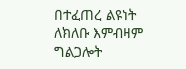በተፈጠረ ልዩነት ለክለቡ እምብዛም ግልጋሎት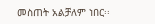መስጠት አልቻለም ነበር፡፡